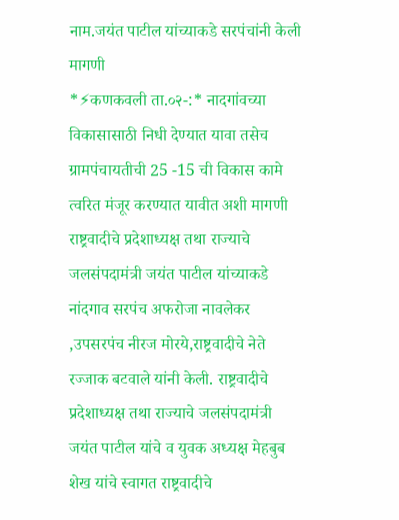नाम.जयंत पाटील यांच्याकडे सरपंचांनी केली मागणी
*⚡कणकवली ता.०२-:* नादगांवच्या विकासासाठी निधी देण्यात यावा तसेच ग्रामपंचायतीची 25 -15 ची विकास कामे त्वरित मंजूर करण्यात यावीत अशी मागणी राष्ट्रवादीचे प्रदेशाध्यक्ष तथा राज्याचे जलसंपदामंत्री जयंत पाटील यांच्याकडे नांदगाव सरपंच अफरोजा नावलेकर ,उपसरपंच नीरज मोरये,राष्ट्रवादीचे नेते रज्जाक बटवाले यांनी केली. राष्ट्रवादीचे प्रदेशाध्यक्ष तथा राज्याचे जलसंपदामंत्री जयंत पाटील यांचे व युवक अध्यक्ष मेहबुब शेख यांचे स्वागत राष्ट्रवादीचे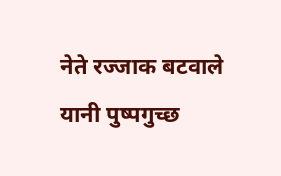नेते रज्जाक बटवाले यानी पुष्पगुच्छ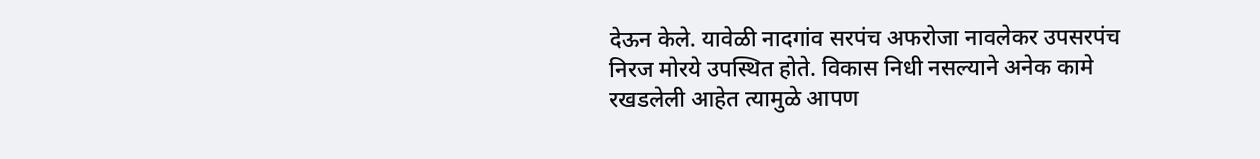देऊन केले. यावेळी नादगांव सरपंच अफरोजा नावलेकर उपसरपंच निरज मोरये उपस्थित होते. विकास निधी नसल्याने अनेक कामे रखडलेली आहेत त्यामुळे आपण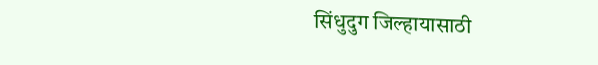सिंधुदुग जिल्हायासाठी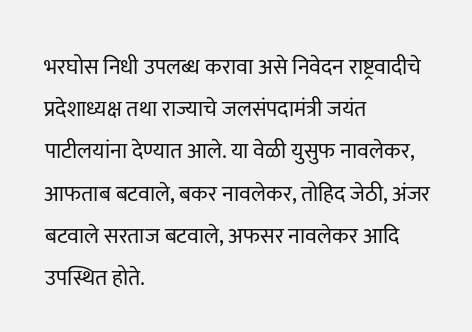भरघोस निधी उपलब्ध करावा असे निवेदन राष्ट्रवादीचे प्रदेशाध्यक्ष तथा राज्याचे जलसंपदामंत्री जयंत पाटीलयांना देण्यात आले. या वेळी युसुफ नावलेकर, आफताब बटवाले, बकर नावलेकर, तोहिद जेठी, अंजर बटवाले सरताज बटवाले, अफसर नावलेकर आदि उपस्थित होते.